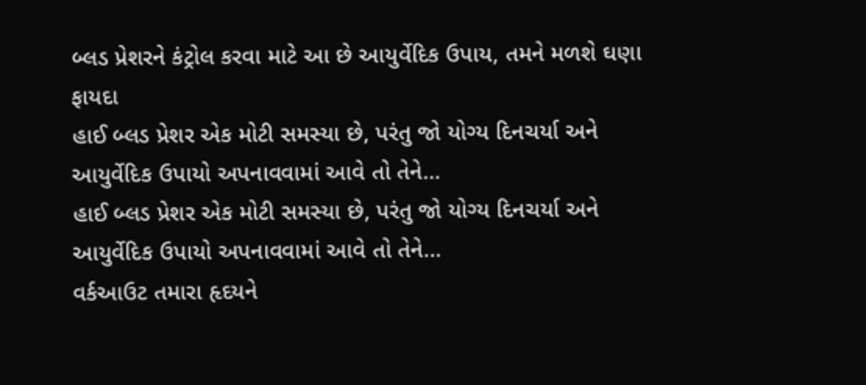બ્લડ પ્રેશરને કંટ્રોલ કરવા માટે આ છે આયુર્વેદિક ઉપાય, તમને મળશે ઘણા ફાયદા
હાઈ બ્લડ પ્રેશર એક મોટી સમસ્યા છે, પરંતુ જો યોગ્ય દિનચર્યા અને આયુર્વેદિક ઉપાયો અપનાવવામાં આવે તો તેને…
હાઈ બ્લડ પ્રેશર એક મોટી સમસ્યા છે, પરંતુ જો યોગ્ય દિનચર્યા અને આયુર્વેદિક ઉપાયો અપનાવવામાં આવે તો તેને…
વર્કઆઉટ તમારા હૃદયને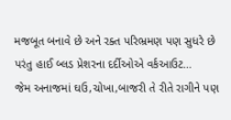મજબૂત બનાવે છે અને રક્ત પરિભ્રમણ પણ સુધરે છે પરંતુ હાઈ બ્લડ પ્રેશરના દર્દીઓએ વર્કઆઉટ…
જેમ અનાજમાં ઘઉ,ચોખા,બાજરી તે રીતે રાગીને પણ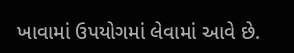ખાવામાં ઉપયોગમાં લેવામાં આવે છે.